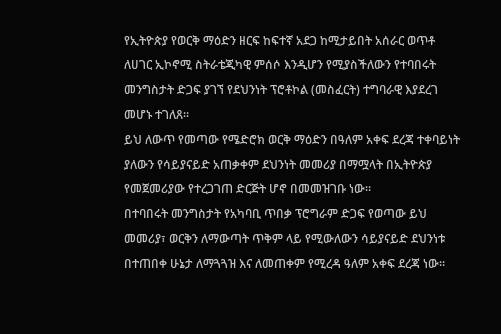የኢትዮጵያ የወርቅ ማዕድን ዘርፍ ከፍተኛ አደጋ ከሚታይበት አሰራር ወጥቶ ለሀገር ኢኮኖሚ ስትራቴጂካዊ ምሰሶ እንዲሆን የሚያስችለውን የተባበሩት መንግስታት ድጋፍ ያገኘ የደህንነት ፕሮቶኮል (መስፈርት) ተግባራዊ እያደረገ መሆኑ ተገለጸ።
ይህ ለውጥ የመጣው የሜድሮክ ወርቅ ማዕድን በዓለም አቀፍ ደረጃ ተቀባይነት ያለውን የሳይያናይድ አጠቃቀም ደህንነት መመሪያ በማሟላት በኢትዮጵያ የመጀመሪያው የተረጋገጠ ድርጅት ሆኖ በመመዝገቡ ነው።
በተባበሩት መንግስታት የአካባቢ ጥበቃ ፕሮግራም ድጋፍ የወጣው ይህ መመሪያ፣ ወርቅን ለማውጣት ጥቅም ላይ የሚውለውን ሳይያናይድ ደህንነቱ በተጠበቀ ሁኔታ ለማጓጓዝ እና ለመጠቀም የሚረዳ ዓለም አቀፍ ደረጃ ነው።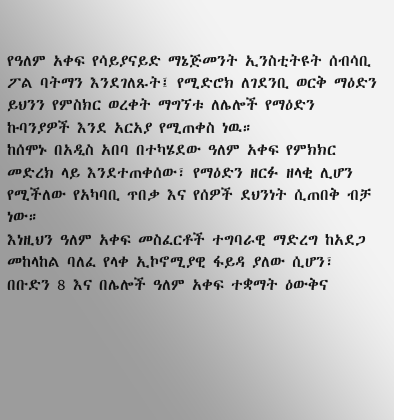የዓለም አቀፍ የሳይያናይድ ማኔጅመንት ኢንስቲትዩት ሰብሳቢ ፖል ባትማን እንደገለጹት፤ የሚድሮክ ለገደንቢ ወርቅ ማዕድን ይህንን የምስክር ወረቀት ማግኘቱ ለሌሎች የማዕድን ኩባንያዎች እንደ አርአያ የሚጠቀስ ነዉ።
ከሰሞኑ በአዲስ አበባ በተካሄደው ዓለም አቀፍ የምክክር መድረክ ላይ እንደተጠቀሰው፣ የማዕድን ዘርፉ ዘላቂ ሊሆን የሚችለው የአካባቢ ጥበቃ እና የሰዎች ደህንነት ሲጠበቅ ብቻ ነው።
እነዚህን ዓለም አቀፍ መስፈርቶች ተግባራዊ ማድረግ ከአደጋ መከላከል ባለፈ የላቀ ኢኮኖሚያዊ ፋይዳ ያለው ሲሆን፣ በቡድን 8 እና በሌሎች ዓለም አቀፍ ተቋማት ዕውቅና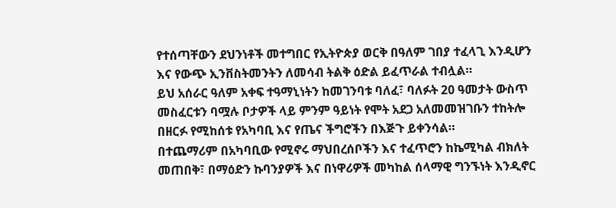የተሰጣቸውን ደህንነቶች መተግበር የኢትዮጵያ ወርቅ በዓለም ገበያ ተፈላጊ እንዲሆን እና የውጭ ኢንቨስትመንትን ለመሳብ ትልቅ ዕድል ይፈጥራል ተብሏል።
ይህ አሰራር ዓለም አቀፍ ተዓማኒነትን ከመገንባቱ ባለፈ፣ ባለፉት 20 ዓመታት ውስጥ መስፈርቱን ባሟሉ ቦታዎች ላይ ምንም ዓይነት የሞት አደጋ አለመመዝገቡን ተከትሎ በዘርፉ የሚከሰቱ የአካባቢ እና የጤና ችግሮችን በእጅጉ ይቀንሳል።
በተጨማሪም በአካባቢው የሚኖሩ ማህበረሰቦችን እና ተፈጥሮን ከኬሚካል ብክለት መጠበቅ፣ በማዕድን ኩባንያዎች እና በነዋሪዎች መካከል ሰላማዊ ግንኙነት እንዲኖር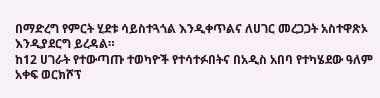በማድረግ የምርት ሂደቱ ሳይስተጓጎል እንዲቀጥልና ለሀገር መረጋጋት አስተዋጽኦ እንዲያደርግ ይረዳል።
ከ12 ሀገራት የተውጣጡ ተወካዮች የተሳተፉበትና በአዲስ አበባ የተካሄደው ዓለም አቀፍ ወርክሾፕ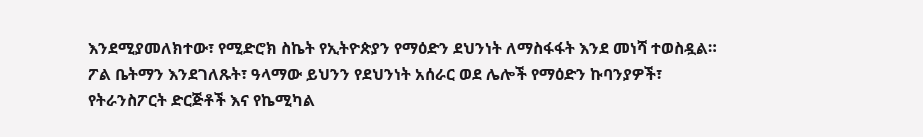እንደሚያመለክተው፣ የሚድሮክ ስኬት የኢትዮጵያን የማዕድን ደህንነት ለማስፋፋት እንደ መነሻ ተወስዷል።
ፖል ቤትማን እንደገለጹት፣ ዓላማው ይህንን የደህንነት አሰራር ወደ ሌሎች የማዕድን ኩባንያዎች፣ የትራንስፖርት ድርጅቶች እና የኬሚካል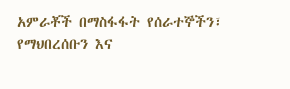አምራቾች በማስፋፋት የሰራተኞችን፣ የማህበረሰቡን እና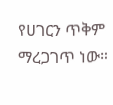የሀገርን ጥቅም ማረጋገጥ ነው።